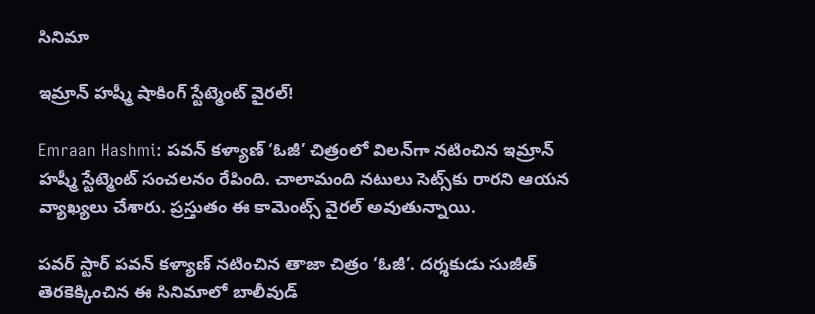సినిమా

ఇమ్రాన్ హష్మీ షాకింగ్ స్టేట్మెంట్ వైరల్!

Emraan Hashmi: పవన్ కళ్యాణ్ ‘ఓజీ’ చిత్రంలో విలన్‌గా నటించిన ఇమ్రాన్ హష్మీ స్టేట్మెంట్ సంచలనం రేపింది. చాలామంది నటులు సెట్స్‌కు రారని ఆయన వ్యాఖ్యలు చేశారు. ప్రస్తుతం ఈ కామెంట్స్ వైరల్ అవుతున్నాయి.

పవర్ స్టార్ పవన్ కళ్యాణ్ నటించిన తాజా చిత్రం ‘ఓజీ’. దర్శకుడు సుజీత్ తెరకెక్కించిన ఈ సినిమాలో బాలీవుడ్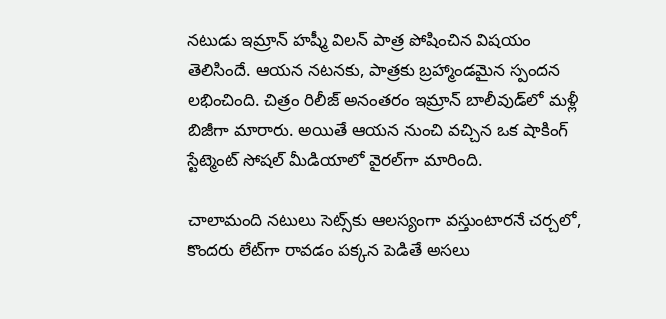నటుడు ఇమ్రాన్ హష్మీ విలన్ పాత్ర పోషించిన విషయం తెలిసిందే. ఆయన నటనకు, పాత్రకు బ్రహ్మాండమైన స్పందన లభించింది. చిత్రం రిలీజ్ అనంతరం ఇమ్రాన్ బాలీవుడ్‌లో మళ్లీ బిజీగా మారారు. అయితే ఆయన నుంచి వచ్చిన ఒక షాకింగ్ స్టేట్మెంట్ సోషల్ మీడియాలో వైరల్‌గా మారింది.

చాలామంది నటులు సెట్స్‌కు ఆలస్యంగా వస్తుంటారనే చర్చలో, కొందరు లేట్‌గా రావడం పక్కన పెడితే అసలు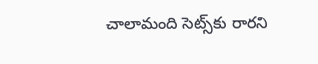చాలామంది సెట్స్‌కు రారని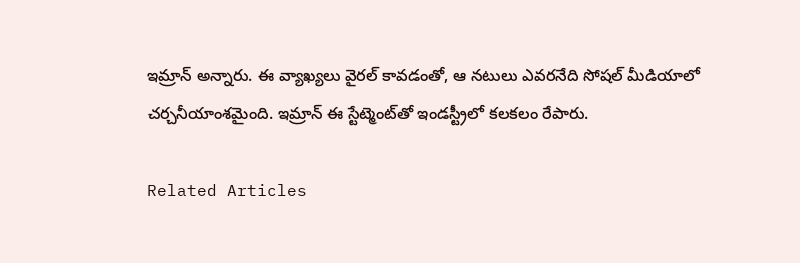ఇమ్రాన్ అన్నారు. ఈ వ్యాఖ్యలు వైరల్ కావడంతో, ఆ నటులు ఎవరనేది సోషల్ మీడియాలో చర్చనీయాంశమైంది. ఇమ్రాన్ ఈ స్టేట్మెంట్‌తో ఇండస్ట్రీలో కలకలం రేపారు.

Related Articles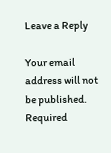Leave a Reply

Your email address will not be published. Required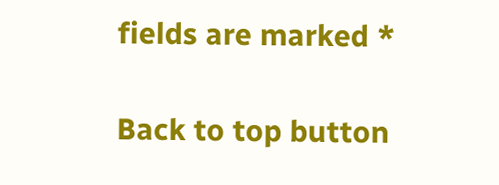fields are marked *

Back to top button